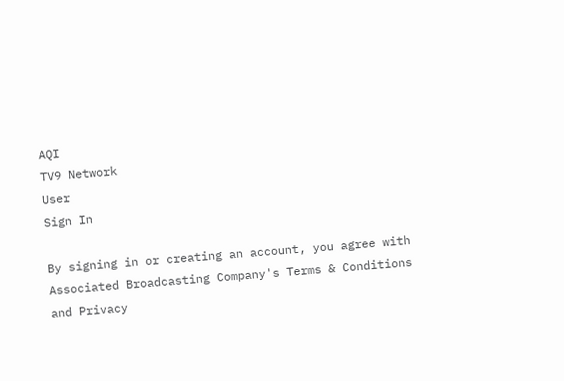AQI
TV9 Network
User
Sign In

By signing in or creating an account, you agree with Associated Broadcasting Company's Terms & Conditions and Privacy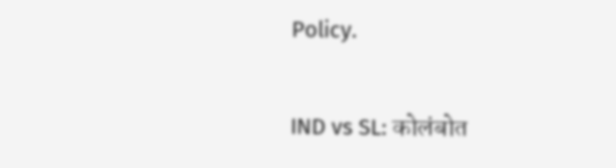Policy.

IND vs SL: कोलंबोत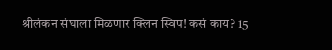श्रीलंकन संघाला मिळणार क्लिन स्विप! कसं काय? 15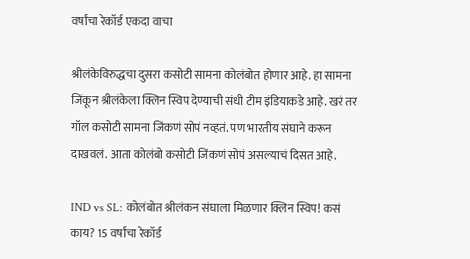वर्षांचा रेकॉर्ड एकदा वाचा

श्रीलंकेविरुद्धचा दुसरा कसोटी सामना कोलंबोत होणार आहे. हा सामना जिंकून श्रीलंकेला क्लिन स्विप देण्याची संधी टीम इंडियाकडे आहे. खरं तर गॉल कसोटी सामना जिंकणं सोपं नव्हतं. पण भारतीय संघाने करून दाखवलं. आता कोलंबो कसोटी जिंकणं सोपं असल्याचं दिसत आहे.

IND vs SL: कोलंबोत श्रीलंकन संघाला मिळणार क्लिन स्विप! कसं काय? 15 वर्षांचा रेकॉर्ड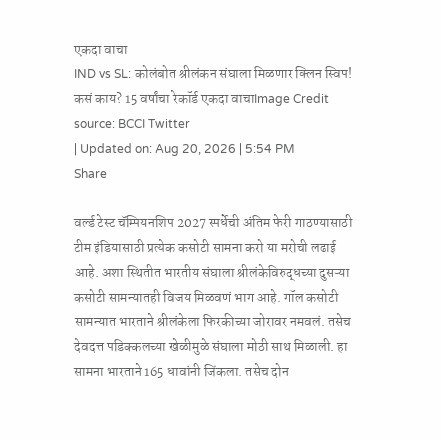एकदा वाचा
IND vs SL: कोलंबोत श्रीलंकन संघाला मिळणार क्लिन स्विप! कसं काय? 15 वर्षांचा रेकॉर्ड एकदा वाचाImage Credit source: BCCI Twitter
| Updated on: Aug 20, 2026 | 5:54 PM
Share

वर्ल्ड टेस्ट चॅम्पियनशिप 2027 स्पर्धेची अंतिम फेरी गाठण्यासाठी टीम इंडियासाठी प्रत्येक कसोटी सामना करो या मरोची लढाई आहे. अशा स्थितीत भारतीय संघाला श्रीलंकेविरुद्धच्या दुसऱ्या कसोटी सामन्यातही विजय मिळवणं भाग आहे. गॉल कसोटी सामन्यात भारताने श्रीलंकेला फिरकीच्या जोरावर नमवलं. तसेच देवदत्त पडिक्कलच्या खेळीमुळे संघाला मोठी साथ मिळाली. हा सामना भारताने 165 धावांनी जिंकला. तसेच दोन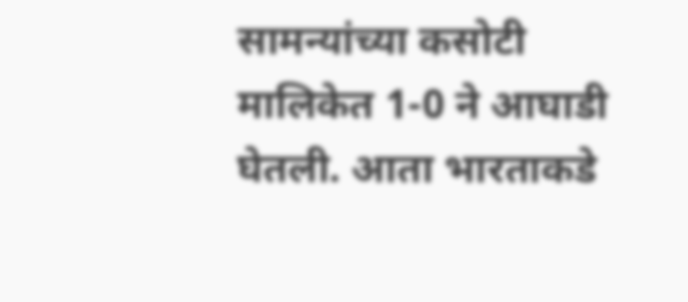सामन्यांच्या कसोटी मालिकेत 1-0 ने आघाडी घेतली. आता भारताकडे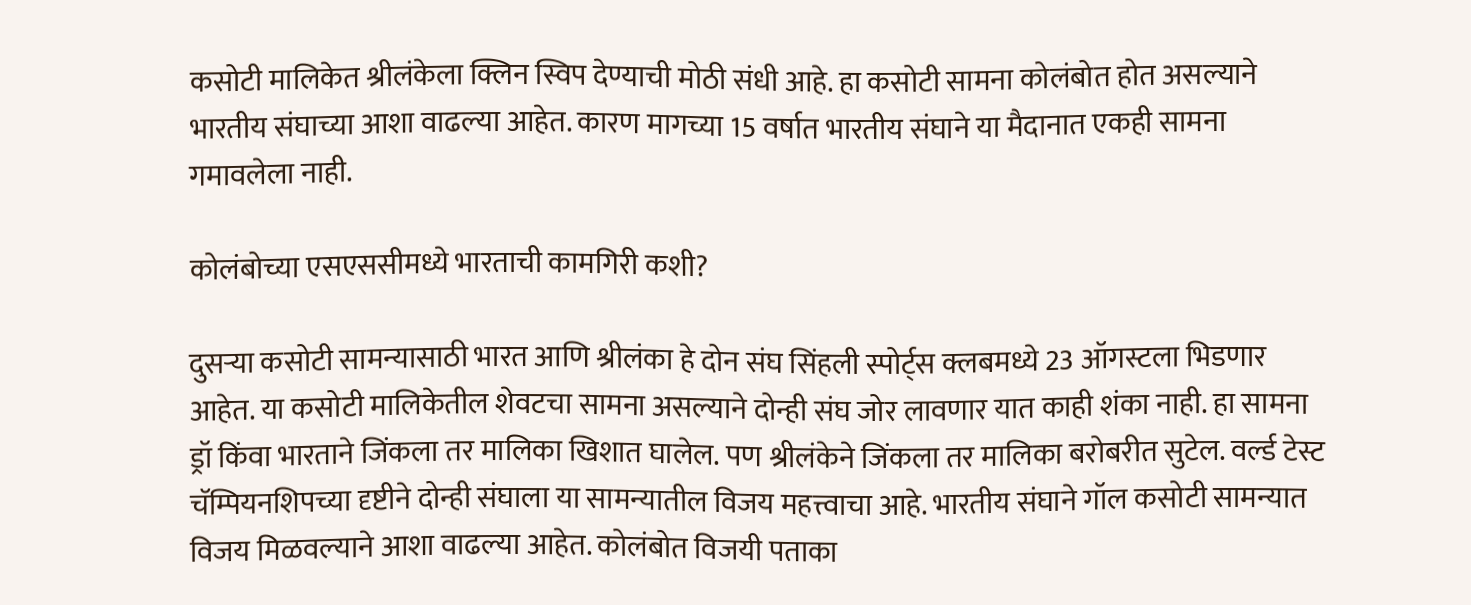कसोटी मालिकेत श्रीलंकेला क्लिन स्विप देण्याची मोठी संधी आहे. हा कसोटी सामना कोलंबोत होत असल्याने भारतीय संघाच्या आशा वाढल्या आहेत. कारण मागच्या 15 वर्षात भारतीय संघाने या मैदानात एकही सामना गमावलेला नाही.

कोलंबोच्या एसएससीमध्ये भारताची कामगिरी कशी?

दुसऱ्या कसोटी सामन्यासाठी भारत आणि श्रीलंका हे दोन संघ सिंहली स्पोर्ट्स क्लबमध्ये 23 ऑगस्टला भिडणार आहेत. या कसोटी मालिकेतील शेवटचा सामना असल्याने दोन्ही संघ जोर लावणार यात काही शंका नाही. हा सामना ड्रॉ किंवा भारताने जिंकला तर मालिका खिशात घालेल. पण श्रीलंकेने जिंकला तर मालिका बरोबरीत सुटेल. वर्ल्ड टेस्ट चॅम्पियनशिपच्या दृष्टीने दोन्ही संघाला या सामन्यातील विजय महत्त्वाचा आहे. भारतीय संघाने गॉल कसोटी सामन्यात विजय मिळवल्याने आशा वाढल्या आहेत. कोलंबोत विजयी पताका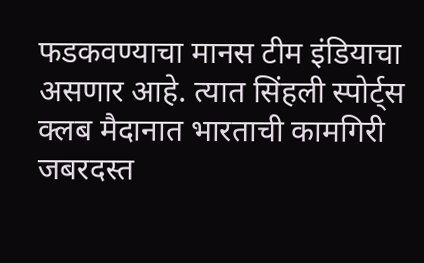फडकवण्याचा मानस टीम इंडियाचा असणार आहे. त्यात सिंहली स्पोर्ट्स क्लब मैदानात भारताची कामगिरी जबरदस्त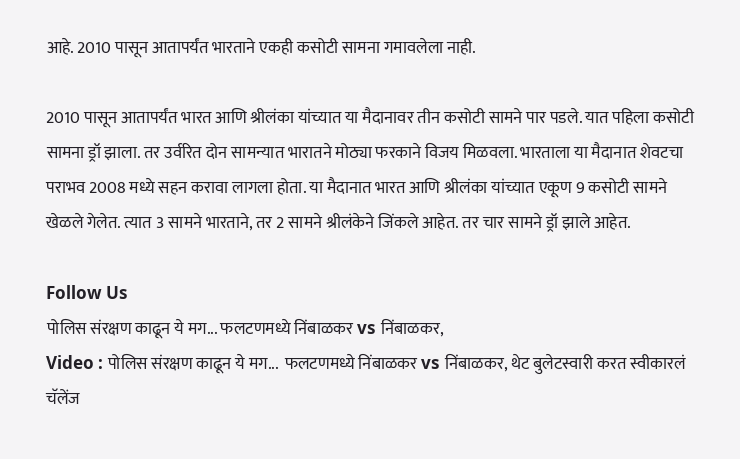आहे. 2010 पासून आतापर्यंत भारताने एकही कसोटी सामना गमावलेला नाही.

2010 पासून आतापर्यंत भारत आणि श्रीलंका यांच्यात या मैदानावर तीन कसोटी सामने पार पडले. यात पहिला कसोटी सामना ड्रॉ झाला. तर उर्वरित दोन सामन्यात भारातने मोठ्या फरकाने विजय मिळवला. भारताला या मैदानात शेवटचा पराभव 2008 मध्ये सहन करावा लागला होता. या मैदानात भारत आणि श्रीलंका यांच्यात एकूण 9 कसोटी सामने खेळले गेलेत. त्यात 3 सामने भारताने, तर 2 सामने श्रीलंकेने जिंकले आहेत. तर चार सामने ड्रॉ झाले आहेत.

Follow Us
पोलिस संरक्षण काढून ये मग... फलटणमध्ये निंबाळकर vs निंबाळकर,
Video : पोलिस संरक्षण काढून ये मग...  फलटणमध्ये निंबाळकर vs निंबाळकर, थेट बुलेटस्वारी करत स्वीकारलं चॅलेंज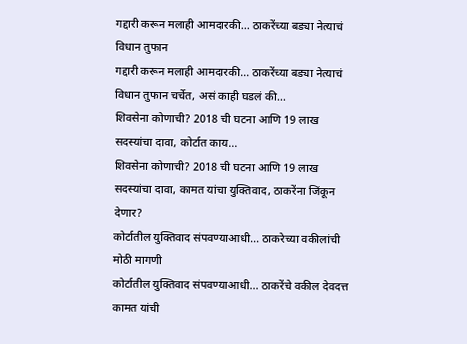गद्दारी करून मलाही आमदारकी... ठाकरेंच्या बड्या नेत्याचं विधान तुफान
गद्दारी करून मलाही आमदारकी... ठाकरेंच्या बड्या नेत्याचं विधान तुफान चर्चेत, असं काही घडलं की...
शिवसेना कोणाची? 2018 ची घटना आणि 19 लाख सदस्यांचा दावा, कोर्टात काय...
शिवसेना कोणाची? 2018 ची घटना आणि 19 लाख सदस्यांचा दावा, कामत यांचा युक्तिवाद, ठाकरेंना जिंकून देणार?
कोर्टातील युक्तिवाद संपवण्याआधी... ठाकरेच्या वकीलांची मोठी मागणी
कोर्टातील युक्तिवाद संपवण्याआधी... ठाकरेंचे वकील देवदत्त कामत यांची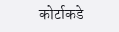कोर्टाकडे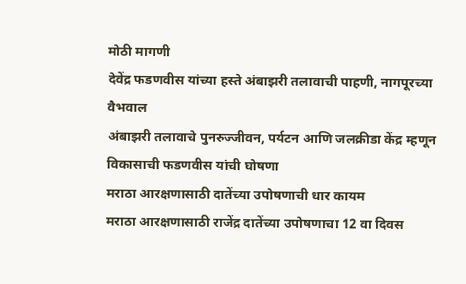मोठी मागणी
देवेंद्र फडणवीस यांच्या हस्ते अंबाझरी तलावाची पाहणी, नागपूरच्या वैभवाल
अंबाझरी तलावाचे पुनरुज्जीवन, पर्यटन आणि जलक्रीडा केंद्र म्हणून विकासाची फडणवीस यांची घोषणा
मराठा आरक्षणासाठी दातेंच्या उपोषणाची धार कायम
मराठा आरक्षणासाठी राजेंद्र दातेंच्या उपोषणाचा 12 वा दिवस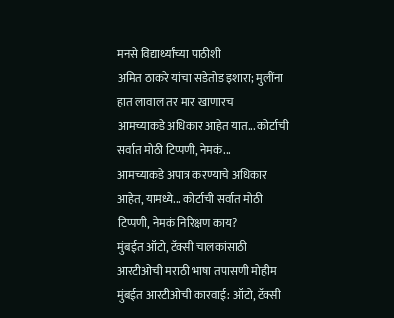मनसे विद्यार्थ्यांच्या पाठीशी
अमित ठाकरे यांचा सडेतोड इशारा; मुलींना हात लावाल तर मार खाणारच
आमच्याकडे अधिकार आहेत यात... कोर्टाची सर्वात मोठी टिप्पणी, नेमकं...
आमच्याकडे अपात्र करण्याचे अधिकार आहेत, यामध्ये... कोर्टाची सर्वात मोठी टिप्पणी, नेमकं निरिक्षण काय?
मुंबईत ऑटो, टॅक्सी चालकांसाठी आरटीओची मराठी भाषा तपासणी मोहीम
मुंबईत आरटीओची कारवाई: ऑटो, टॅक्सी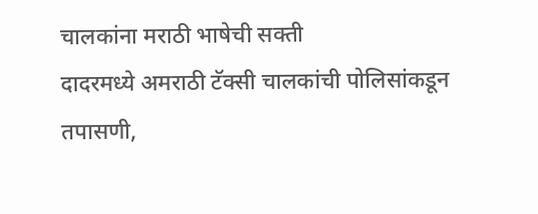चालकांना मराठी भाषेची सक्ती
दादरमध्ये अमराठी टॅक्सी चालकांची पोलिसांकडून तपासणी,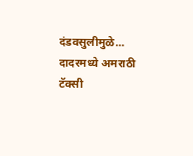दंडवसुलीमुळे...
दादरमध्ये अमराठी टॅक्सी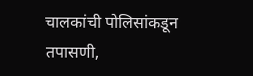चालकांची पोलिसांकडून तपासणी,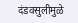दंडवसुलीमुळे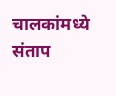चालकांमध्ये संताप